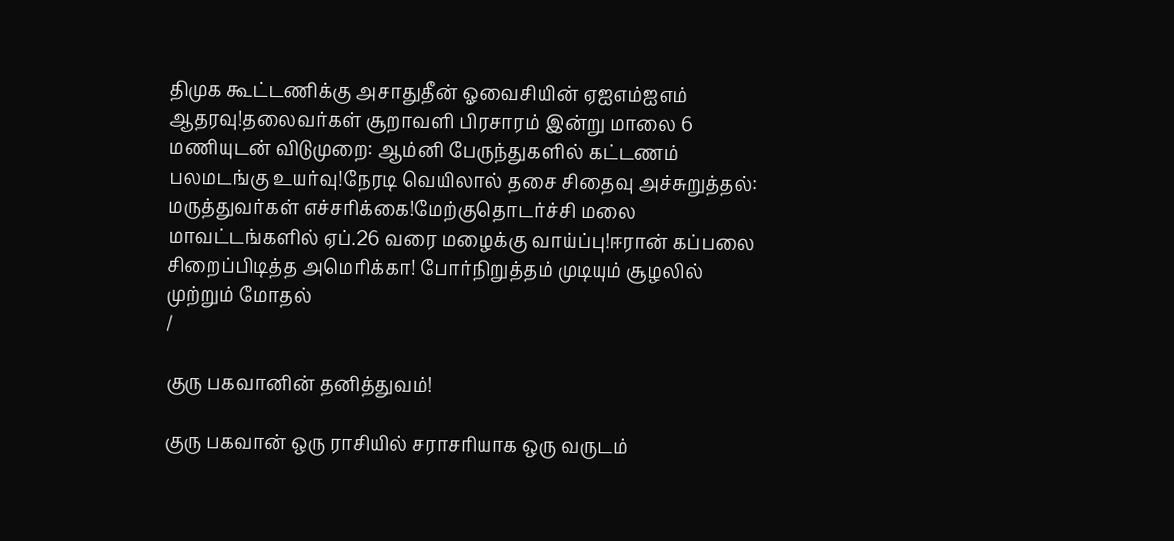திமுக கூட்டணிக்கு அசாதுதீன் ஓவைசியின் ஏஐஎம்ஐஎம் ஆதரவு!தலைவர்கள் சூறாவளி பிரசாரம் இன்று மாலை 6 மணியுடன் விடுமுறை: ஆம்னி பேருந்துகளில் கட்டணம் பலமடங்கு உயர்வு!நேரடி வெயிலால் தசை சிதைவு அச்சுறுத்தல்: மருத்துவர்கள் எச்சரிக்கை!மேற்குதொடர்ச்சி மலை மாவட்டங்களில் ஏப்.26 வரை மழைக்கு வாய்ப்பு!ஈரான் கப்பலை சிறைப்பிடித்த அமெரிக்கா! போர்நிறுத்தம் முடியும் சூழலில் முற்றும் மோதல்
/

குரு பகவானின் தனித்துவம்!

குரு பகவான் ஒரு ராசியில் சராசரியாக ஒரு வருடம்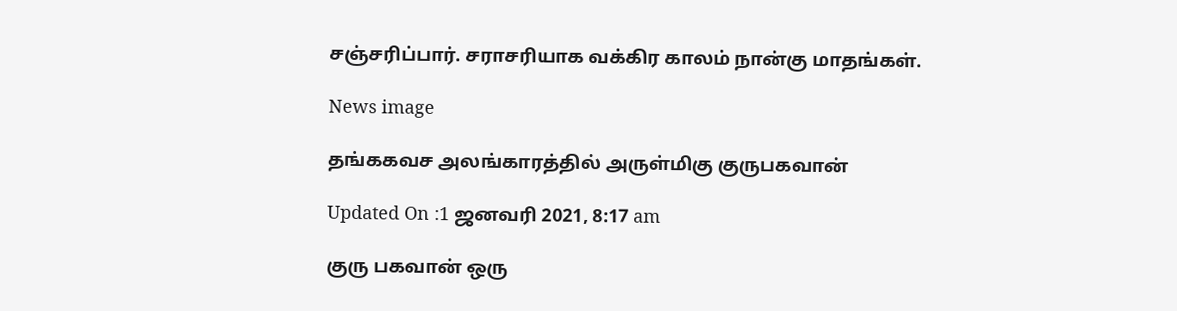சஞ்சரிப்பார். சராசரியாக வக்கிர காலம் நான்கு மாதங்கள்.

News image

தங்ககவச அலங்காரத்தில் அருள்மிகு குருபகவான்

Updated On :1 ஜனவரி 2021, 8:17 am

குரு பகவான் ஒரு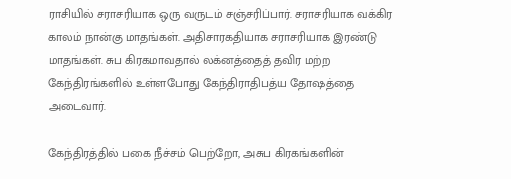ராசியில் சராசரியாக ஒரு வருடம் சஞ்சரிப்பார். சராசரியாக வக்கிர காலம் நான்கு மாதங்கள். அதிசாரகதியாக சராசரியாக இரண்டு மாதங்கள். சுப கிரகமாவதால் லக்னத்தைத் தவிர மற்ற கேந்திரங்களில் உள்ளபோது கேந்திராதிபத்ய தோஷத்தை அடைவார்.

கேந்திரத்தில் பகை நீச்சம் பெற்றோ, அசுப கிரகங்களின்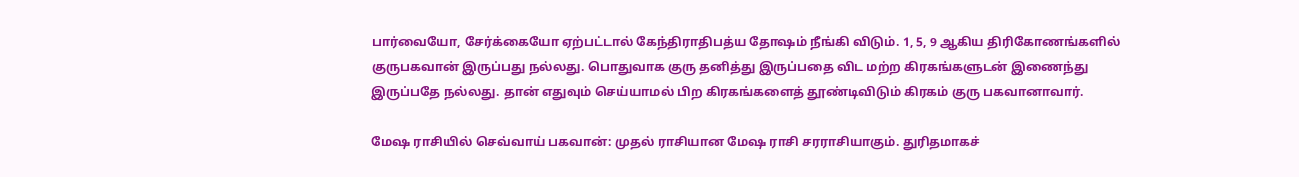பார்வையோ, சேர்க்கையோ ஏற்பட்டால் கேந்திராதிபத்ய தோஷம் நீங்கி விடும். 1, 5, 9 ஆகிய திரிகோணங்களில் குருபகவான் இருப்பது நல்லது. பொதுவாக குரு தனித்து இருப்பதை விட மற்ற கிரகங்களுடன் இணைந்து இருப்பதே நல்லது. தான் எதுவும் செய்யாமல் பிற கிரகங்களைத் தூண்டிவிடும் கிரகம் குரு பகவானாவார்.

மேஷ ராசியில் செவ்வாய் பகவான்: முதல் ராசியான மேஷ ராசி சரராசியாகும். துரிதமாகச்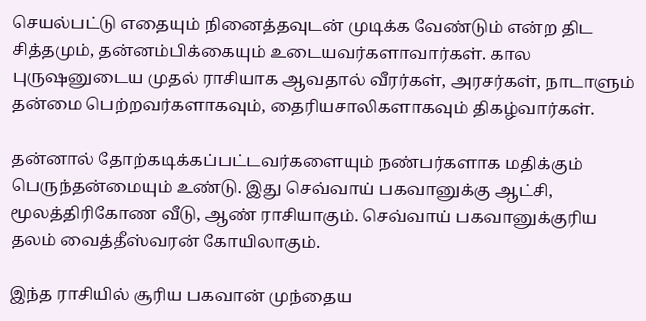செயல்பட்டு எதையும் நினைத்தவுடன் முடிக்க வேண்டும் என்ற திட சித்தமும், தன்னம்பிக்கையும் உடையவர்களாவார்கள். கால புருஷனுடைய முதல் ராசியாக ஆவதால் வீரர்கள், அரசர்கள், நாடாளும் தன்மை பெற்றவர்களாகவும், தைரியசாலிகளாகவும் திகழ்வார்கள்.

தன்னால் தோற்கடிக்கப்பட்டவர்களையும் நண்பர்களாக மதிக்கும் பெருந்தன்மையும் உண்டு. இது செவ்வாய் பகவானுக்கு ஆட்சி, மூலத்திரிகோண வீடு, ஆண் ராசியாகும். செவ்வாய் பகவானுக்குரிய தலம் வைத்தீஸ்வரன் கோயிலாகும்.

இந்த ராசியில் சூரிய பகவான் முந்தைய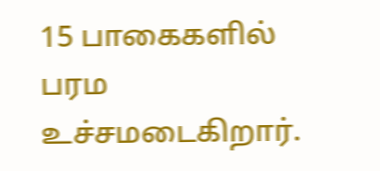15 பாகைகளில் பரம உச்சமடைகிறார்.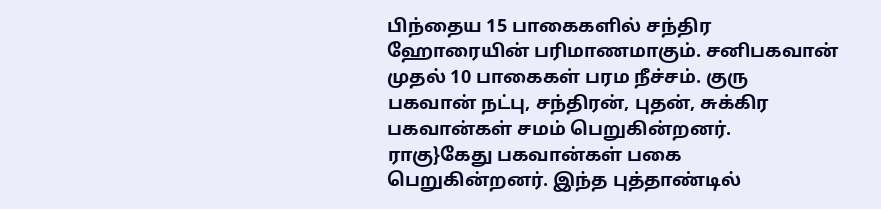பிந்தைய 15 பாகைகளில் சந்திர ஹோரையின் பரிமாணமாகும். சனிபகவான் முதல் 10 பாகைகள் பரம நீச்சம். குரு பகவான் நட்பு, சந்திரன், புதன், சுக்கிர பகவான்கள் சமம் பெறுகின்றனர். ராகு}கேது பகவான்கள் பகை பெறுகின்றனர். இந்த புத்தாண்டில்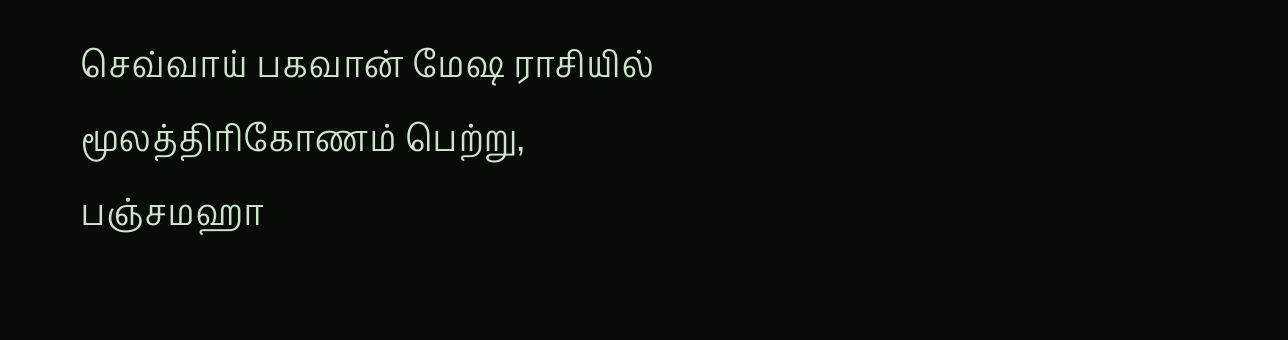செவ்வாய் பகவான் மேஷ ராசியில் மூலத்திரிகோணம் பெற்று, பஞ்சமஹா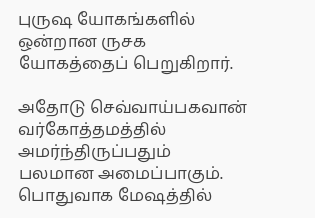புருஷ யோகங்களில் ஒன்றான ருசக யோகத்தைப் பெறுகிறார்.

அதோடு செவ்வாய்பகவான் வர்கோத்தமத்தில் அமர்ந்திருப்பதும் பலமான அமைப்பாகும். பொதுவாக மேஷத்தில்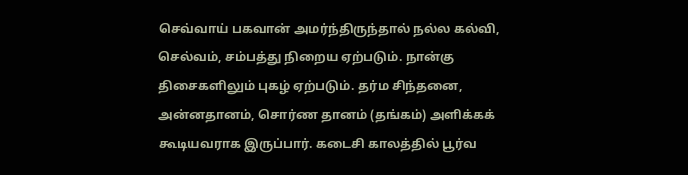செவ்வாய் பகவான் அமர்ந்திருந்தால் நல்ல கல்வி, செல்வம், சம்பத்து நிறைய ஏற்படும். நான்கு திசைகளிலும் புகழ் ஏற்படும். தர்ம சிந்தனை, அன்னதானம், சொர்ண தானம் (தங்கம்) அளிக்கக் கூடியவராக இருப்பார். கடைசி காலத்தில் பூர்வ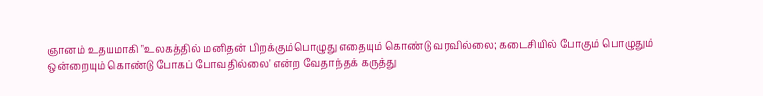ஞானம் உதயமாகி "உலகத்தில் மனிதன் பிறக்கும்பொழுது எதையும் கொண்டு வரவில்லை; கடைசியில் போகும் பொழுதும் ஒன்றையும் கொண்டு போகப் போவதில்லை' என்ற வேதாந்தக் கருத்து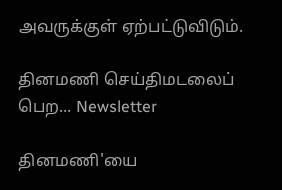அவருக்குள் ஏற்பட்டுவிடும்.

தினமணி செய்திமடலைப் பெற... Newsletter

தினமணி'யை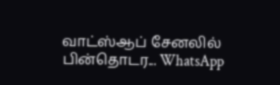வாட்ஸ்ஆப் சேனலில் பின்தொடர... WhatsApp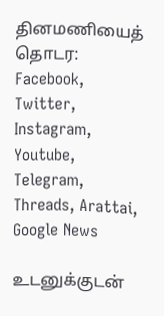தினமணியைத் தொடர: Facebook, Twitter, Instagram, Youtube, Telegram, Threads, Arattai, Google News

உடனுக்குடன்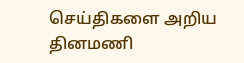செய்திகளை அறிய தினமணி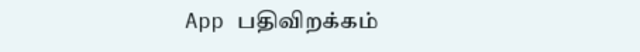App பதிவிறக்கம்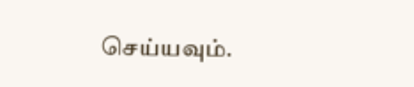செய்யவும்.